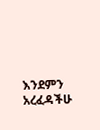እንደምን አረፈዳችሁ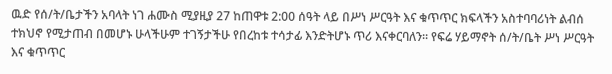ዉድ የሰ/ት/ቤታችን አባላት ነገ ሐሙስ ሚያዚያ 27 ከጠዋቱ 2:00 ሰዓት ላይ በሥነ ሥርዓት እና ቁጥጥር ክፍላችን አስተባባሪነት ልብሰ ተክህኖ የሚታጠብ በመሆኑ ሁላችሁም ተገኝታችሁ የበረከቱ ተሳታፊ እንድትሆኑ ጥሪ እናቀርባለን። የፍሬ ሃይማኖት ሰ/ት/ቤት ሥነ ሥርዓት እና ቁጥጥር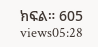ክፍል። 605 views05:28